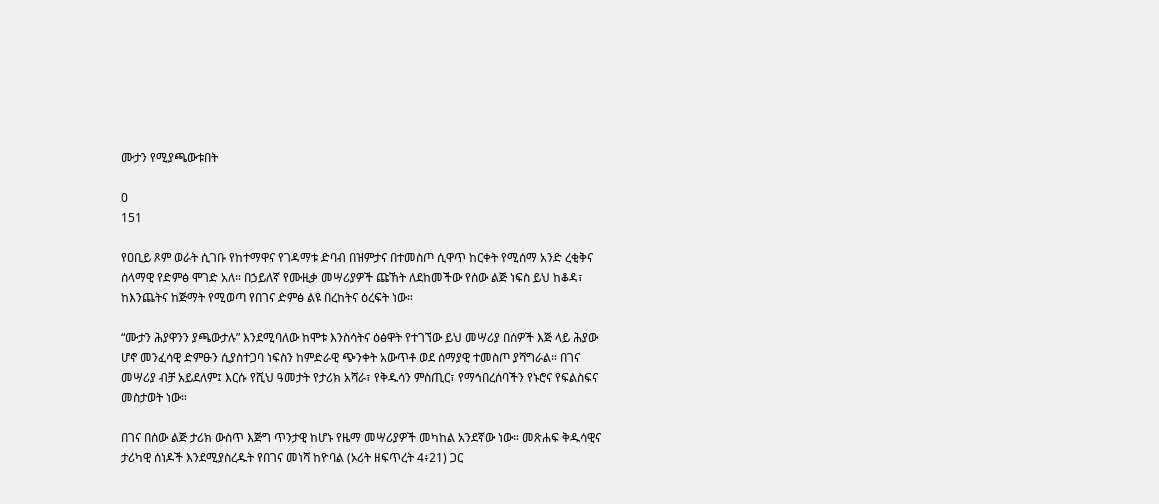ሙታን የሚያጫውቱበት

0
151

የዐቢይ ጾም ወራት ሲገቡ የከተማዋና የገዳማቱ ድባብ በዝምታና በተመስጦ ሲዋጥ ከርቀት የሚሰማ አንድ ረቂቅና ሰላማዊ የድምፅ ሞገድ አለ። በኃይለኛ የሙዚቃ መሣሪያዎች ጩኸት ለደከመችው የሰው ልጅ ነፍስ ይህ ከቆዳ፣ ከእንጨትና ከጅማት የሚወጣ የበገና ድምፅ ልዩ በረከትና ዕረፍት ነው።

“ሙታን ሕያዋንን ያጫውታሉ” እንደሚባለው ከሞቱ እንስሳትና ዕፅዋት የተገኘው ይህ መሣሪያ በሰዎች እጅ ላይ ሕያው ሆኖ መንፈሳዊ ድምፁን ሲያስተጋባ ነፍስን ከምድራዊ ጭንቀት አውጥቶ ወደ ሰማያዊ ተመስጦ ያሻግራል። በገና መሣሪያ ብቻ አይደለም፤ እርሱ የሺህ ዓመታት የታሪክ አሻራ፣ የቅዱሳን ምስጢር፣ የማኅበረሰባችን የኑሮና የፍልስፍና መስታወት ነው።

በገና በሰው ልጅ ታሪክ ውስጥ እጅግ ጥንታዊ ከሆኑ የዜማ መሣሪያዎች መካከል አንደኛው ነው። መጽሐፍ ቅዱሳዊና ታሪካዊ ሰነዶች እንደሚያስረዱት የበገና መነሻ ከዮባል (ኦሪት ዘፍጥረት 4፥21) ጋር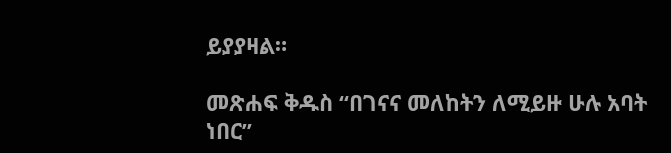ይያያዛል።

መጽሐፍ ቅዱስ “በገናና መለከትን ለሚይዙ ሁሉ አባት ነበር”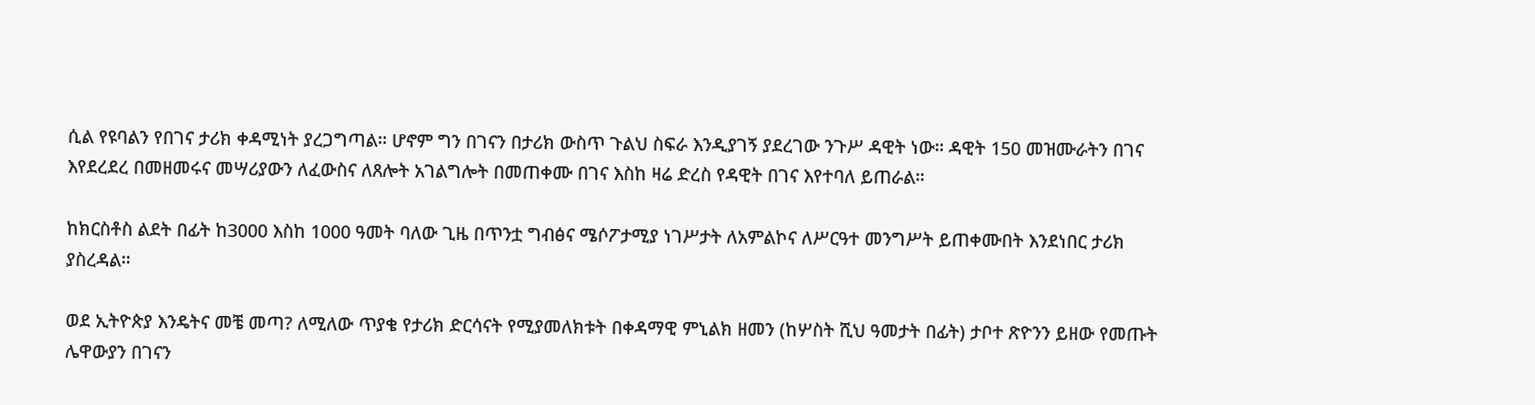ሲል የዩባልን የበገና ታሪክ ቀዳሚነት ያረጋግጣል። ሆኖም ግን በገናን በታሪክ ውስጥ ጉልህ ስፍራ እንዲያገኝ ያደረገው ንጉሥ ዳዊት ነው። ዳዊት 150 መዝሙራትን በገና እየደረደረ በመዘመሩና መሣሪያውን ለፈውስና ለጸሎት አገልግሎት በመጠቀሙ በገና እስከ ዛሬ ድረስ የዳዊት በገና እየተባለ ይጠራል።

ከክርስቶስ ልደት በፊት ከ3000 እስከ 1000 ዓመት ባለው ጊዜ በጥንቷ ግብፅና ሜሶፖታሚያ ነገሥታት ለአምልኮና ለሥርዓተ መንግሥት ይጠቀሙበት እንደነበር ታሪክ ያስረዳል።

ወደ ኢትዮጵያ እንዴትና መቼ መጣ? ለሚለው ጥያቄ የታሪክ ድርሳናት የሚያመለክቱት በቀዳማዊ ምኒልክ ዘመን (ከሦስት ሺህ ዓመታት በፊት) ታቦተ ጽዮንን ይዘው የመጡት ሌዋውያን በገናን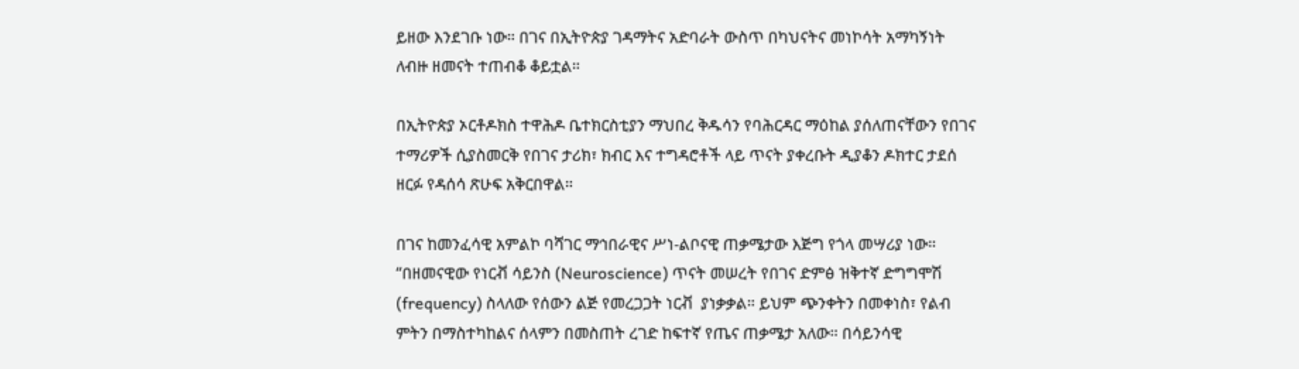ይዘው እንደገቡ ነው። በገና በኢትዮጵያ ገዳማትና አድባራት ውስጥ በካህናትና መነኮሳት አማካኝነት ለብዙ ዘመናት ተጠብቆ ቆይቷል።

በኢትዮጵያ ኦርቶዶክስ ተዋሕዶ ቤተክርስቲያን ማህበረ ቅዱሳን የባሕርዳር ማዕከል ያሰለጠናቸውን የበገና ተማሪዎች ሲያስመርቅ የበገና ታሪክ፣ ክብር እና ተግዳሮቶች ላይ ጥናት ያቀረቡት ዲያቆን ዶክተር ታደሰ ዘርፉ የዳሰሳ ጽሁፍ አቅርበዋል።

በገና ከመንፈሳዊ አምልኮ ባሻገር ማኅበራዊና ሥነ-ልቦናዊ ጠቃሜታው እጅግ የጎላ መሣሪያ ነው። “በዘመናዊው የነርቭ ሳይንስ (Neuroscience) ጥናት መሠረት የበገና ድምፅ ዝቅተኛ ድግግሞሽ (frequency) ስላለው የሰውን ልጅ የመረጋጋት ነርቭ  ያነቃቃል። ይህም ጭንቀትን በመቀነስ፣ የልብ ምትን በማስተካከልና ሰላምን በመስጠት ረገድ ከፍተኛ የጤና ጠቃሜታ አለው። በሳይንሳዊ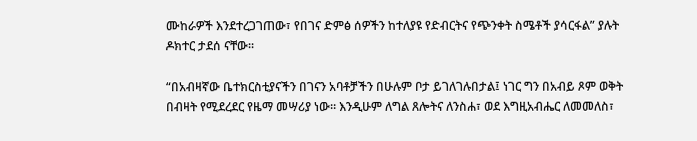ሙከራዎች እንደተረጋገጠው፣ የበገና ድምፅ ሰዎችን ከተለያዩ የድብርትና የጭንቀት ስሜቶች ያሳርፋል” ያሉት ዶክተር ታደሰ ናቸው።

“በአብዛኛው ቤተክርስቲያናችን በገናን አባቶቻችን በሁሉም ቦታ ይገለገሉበታል፤ ነገር ግን በአብይ ጾም ወቅት በብዛት የሚደረደር የዜማ መሣሪያ ነው። እንዲሁም ለግል ጸሎትና ለንስሐ፣ ወደ እግዚአብሔር ለመመለስ፣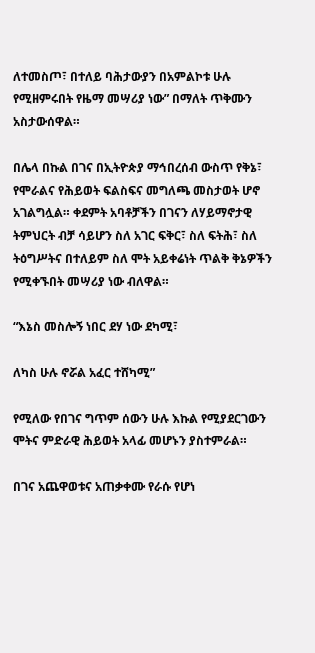ለተመስጦ፣ በተለይ ባሕታውያን በአምልኮቱ ሁሉ የሚዘምሩበት የዜማ መሣሪያ ነው” በማለት ጥቅሙን አስታውሰዋል።

በሌላ በኩል በገና በኢትዮጵያ ማኅበረሰብ ውስጥ የቅኔ፣ የሞራልና የሕይወት ፍልስፍና መግለጫ መስታወት ሆኖ አገልግሏል። ቀደምት አባቶቻችን በገናን ለሃይማኖታዊ ትምህርት ብቻ ሳይሆን ስለ አገር ፍቅር፣ ስለ ፍትሕ፣ ስለ ትዕግሥትና በተለይም ስለ ሞት አይቀሬነት ጥልቅ ቅኔዎችን የሚቀኙበት መሣሪያ ነው ብለዋል።

“እኔስ መስሎኝ ነበር ደሃ ነው ደካሚ፣

ለካስ ሁሉ ኖሯል አፈር ተሸካሚ”

የሚለው የበገና ግጥም ሰውን ሁሉ እኩል የሚያደርገውን ሞትና ምድራዊ ሕይወት አላፊ መሆኑን ያስተምራል።

በገና አጨዋወቱና አጠቃቀሙ የራሱ የሆነ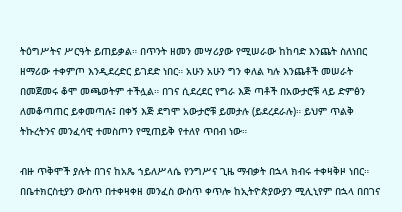ትዕግሥትና ሥርዓት ይጠይቃል። በጥንት ዘመን መሣሪያው የሚሠራው ከከባድ እንጨት ስለነበር ዘማሪው ተቀምጦ እንዲደረድር ይገደድ ነበር። አሁን አሁን ግን ቀለል ካሉ እንጨቶች መሠራት በመጀመሩ ቆሞ መጫወትም ተችሏል። በገና ሲደረደር የግራ እጅ ጣቶች በአውታሮቹ ላይ ድምፅን ለመቆጣጠር ይቀመጣሉ፤ በቀኝ እጅ ደግሞ አውታሮቹ ይመታሉ (ይደረደራሉ)። ይህም ጥልቅ ትኩረትንና መንፈሳዊ ተመስጦን የሚጠይቅ የተለየ ጥበብ ነው።

ብዙ ጥቅሞች ያሉት በገና ከአጼ ኀይለሥላሴ የንግሥና ጊዜ ማብቃት በኋላ ክብሩ ተቀዛቅዞ ነበር። በቤተክርስቲያን ውስጥ በተቀዛቀዘ መንፈስ ውስጥ ቀጥሎ ከኢትዮጵያውያን ሚሊኒየም በኋላ በበገና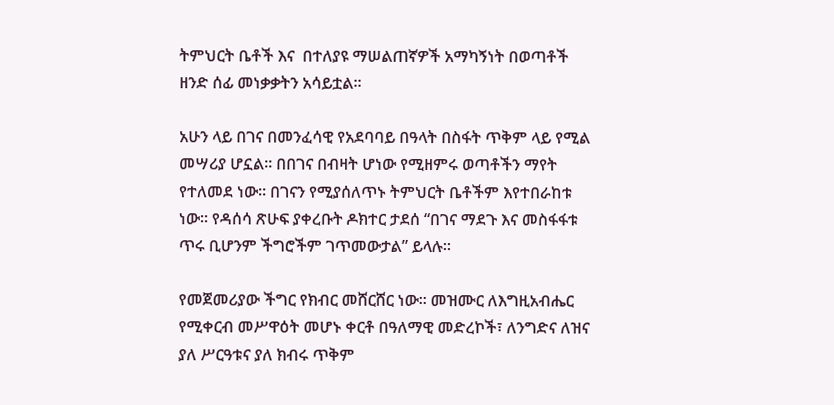ትምህርት ቤቶች እና  በተለያዩ ማሠልጠኛዎች አማካኝነት በወጣቶች ዘንድ ሰፊ መነቃቃትን አሳይቷል።

አሁን ላይ በገና በመንፈሳዊ የአደባባይ በዓላት በስፋት ጥቅም ላይ የሚል መሣሪያ ሆኗል። በበገና በብዛት ሆነው የሚዘምሩ ወጣቶችን ማየት የተለመደ ነው። በገናን የሚያሰለጥኑ ትምህርት ቤቶችም እየተበራከቱ ነው። የዳሰሳ ጽሁፍ ያቀረቡት ዶክተር ታደሰ “በገና ማደጉ እና መስፋፋቱ ጥሩ ቢሆንም ችግሮችም ገጥመውታል” ይላሉ።

የመጀመሪያው ችግር የክብር መሸርሸር ነው። መዝሙር ለእግዚአብሔር የሚቀርብ መሥዋዕት መሆኑ ቀርቶ በዓለማዊ መድረኮች፣ ለንግድና ለዝና ያለ ሥርዓቱና ያለ ክብሩ ጥቅም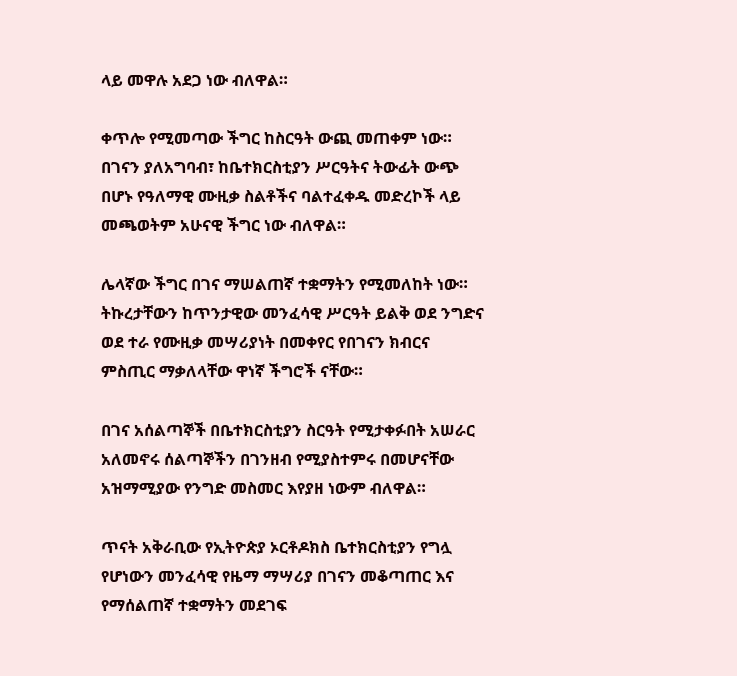ላይ መዋሉ አደጋ ነው ብለዋል።

ቀጥሎ የሚመጣው ችግር ከስርዓት ውጪ መጠቀም ነው። በገናን ያለአግባብ፣ ከቤተክርስቲያን ሥርዓትና ትውፊት ውጭ በሆኑ የዓለማዊ ሙዚቃ ስልቶችና ባልተፈቀዱ መድረኮች ላይ መጫወትም አሁናዊ ችግር ነው ብለዋል።

ሌላኛው ችግር በገና ማሠልጠኛ ተቋማትን የሚመለከት ነው።  ትኩረታቸውን ከጥንታዊው መንፈሳዊ ሥርዓት ይልቅ ወደ ንግድና ወደ ተራ የሙዚቃ መሣሪያነት በመቀየር የበገናን ክብርና ምስጢር ማቃለላቸው ዋነኛ ችግሮች ናቸው።

በገና አሰልጣኞች በቤተክርስቲያን ስርዓት የሚታቀፉበት አሠራር አለመኖሩ ሰልጣኞችን በገንዘብ የሚያስተምሩ በመሆናቸው አዝማሚያው የንግድ መስመር እየያዘ ነውም ብለዋል።

ጥናት አቅራቢው የኢትዮጵያ ኦርቶዶክስ ቤተክርስቲያን የግሏ የሆነውን መንፈሳዊ የዜማ ማሣሪያ በገናን መቆጣጠር እና የማሰልጠኛ ተቋማትን መደገፍ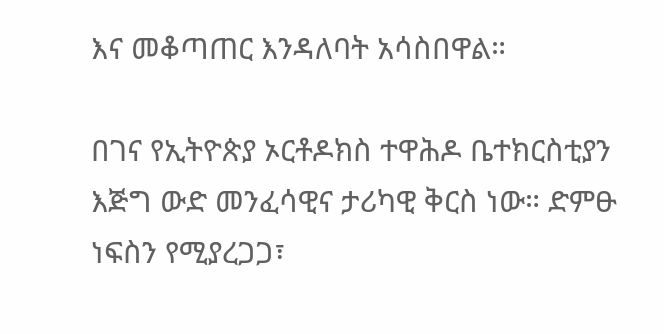እና መቆጣጠር እንዳለባት አሳስበዋል።

በገና የኢትዮጵያ ኦርቶዶክስ ተዋሕዶ ቤተክርስቲያን እጅግ ውድ መንፈሳዊና ታሪካዊ ቅርስ ነው። ድምፁ ነፍስን የሚያረጋጋ፣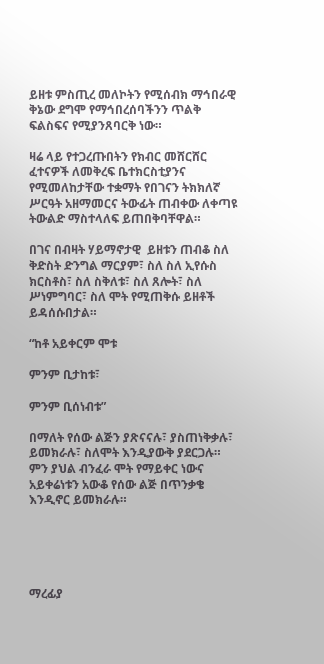ይዘቱ ምስጢረ መለኮትን የሚሰብክ ማኅበራዊ ቅኔው ደግሞ የማኅበረሰባችንን ጥልቅ ፍልስፍና የሚያንጸባርቅ ነው።

ዛሬ ላይ የተጋረጡበትን የክብር መሸርሸር ፈተናዎች ለመቅረፍ ቤተክርስቲያንና የሚመለከታቸው ተቋማት የበገናን ትክክለኛ ሥርዓት አዘማመርና ትውፊት ጠብቀው ለቀጣዩ ትውልድ ማስተላለፍ ይጠበቅባቸዋል።

በገና በብዛት ሃይማኖታዊ  ይዘቱን ጠብቆ ስለ ቅድስት ድንግል ማርያም፣ ስለ ስለ ኢየሱስ ክርስቶስ፣ ስለ ስቅለቱ፣ ስለ ጸሎት፣ ስለ ሥነምግባር፣ ስለ ሞት የሚጠቅሱ ይዘቶች ይዳሰሱበታል።

“ከቶ አይቀርም ሞቱ

ምንም ቢታከቱ፣

ምንም ቢሰነብቱ”

በማለት የሰው ልጅን ያጽናናሉ፣ ያስጠነቅቃሉ፣ ይመክራሉ፣ ስለሞት እንዲያውቅ ያደርጋሉ። ምን ያህል ብንፈራ ሞት የማይቀር ነውና አይቀሬነቱን አውቆ የሰው ልጅ በጥንቃቄ እንዲኖር ይመክራሉ።





ማረፊያ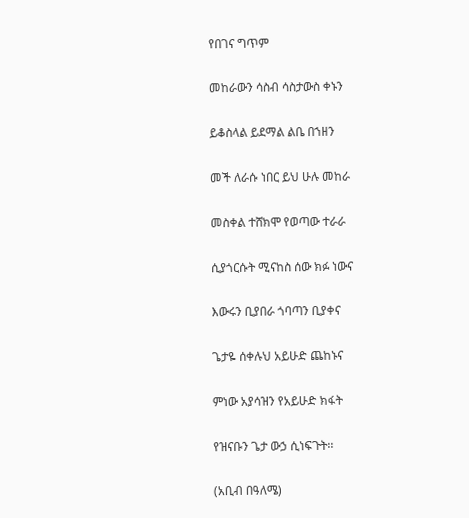የበገና ግጥም

መከራውን ሳስብ ሳስታውስ ቀኑን

ይቆስላል ይደማል ልቤ በኀዘን

መች ለራሱ ነበር ይህ ሁሉ መከራ

መስቀል ተሸክሞ የወጣው ተራራ

ሲያጎርሱት ሚናከስ ሰው ክፉ ነውና

እውሩን ቢያበራ ጎባጣን ቢያቀና

ጌታዬ ሰቀሉህ አይሁድ ጨከኑና

ምነው አያሳዝን የአይሁድ ክፋት

የዝናቡን ጌታ ውኃ ሲነፍጉት፡፡

(አቢብ በዓለሜ)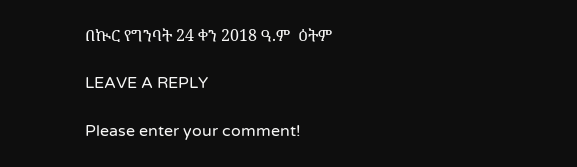በኲር የግንባት 24 ቀን 2018 ዓ.ም  ዕትም

LEAVE A REPLY

Please enter your comment!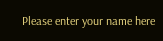Please enter your name here